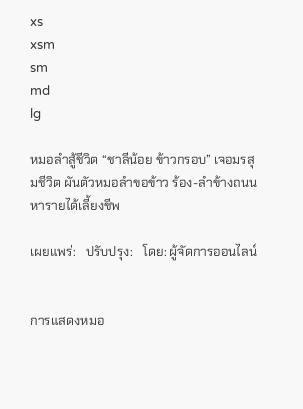xs
xsm
sm
md
lg

หมอลำสู้ชีวิต “ชาลีน้อย ข้าวกรอบ” เจอมรสุมชีวิต ผันตัวหมอลำขอข้าว ร้อง-ลำข้างถนนหารายได้เลี้ยงชีพ

เผยแพร่:   ปรับปรุง:   โดย: ผู้จัดการออนไลน์


การแสดงหมอ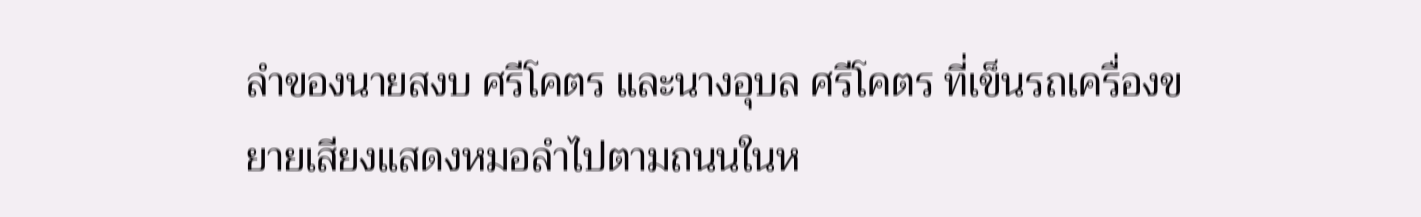ลำของนายสงบ ศรีโคตร และนางอุบล ศรีโคตร ที่เข็นรถเครื่องขยายเสียงแสดงหมอลำไปตามถนนในห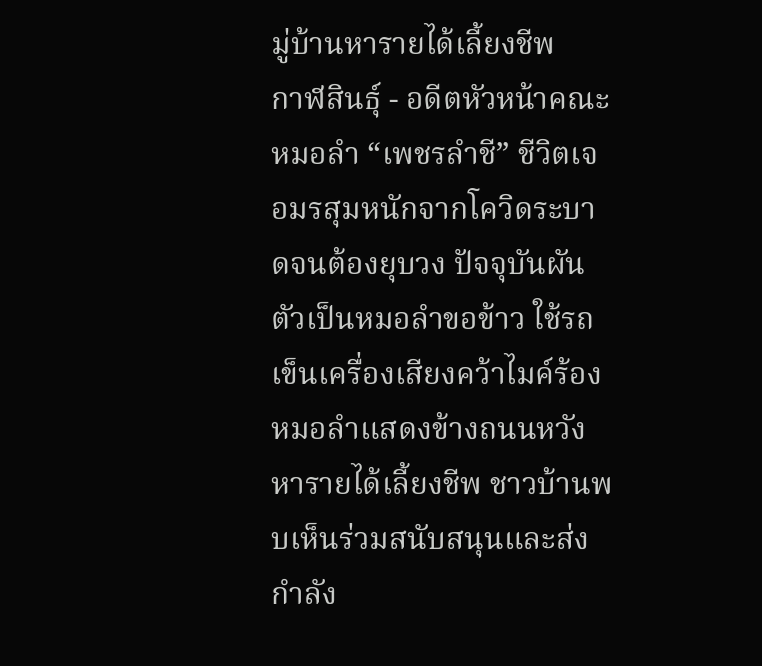มู่บ้านหารายได้เลี้ยงชีพ
กาฬสินธุ์ - อดีตหัวหน้าคณะหมอลำ “เพชรลำชี” ชีวิตเจอมรสุมหนักจากโควิดระบาดจนต้องยุบวง ปัจจุบันผันตัวเป็นหมอลำขอข้าว ใช้รถเข็นเครื่องเสียงคว้าไมค์ร้องหมอลำแสดงข้างถนนหวังหารายได้เลี้ยงชีพ ชาวบ้านพบเห็นร่วมสนับสนุนและส่งกำลัง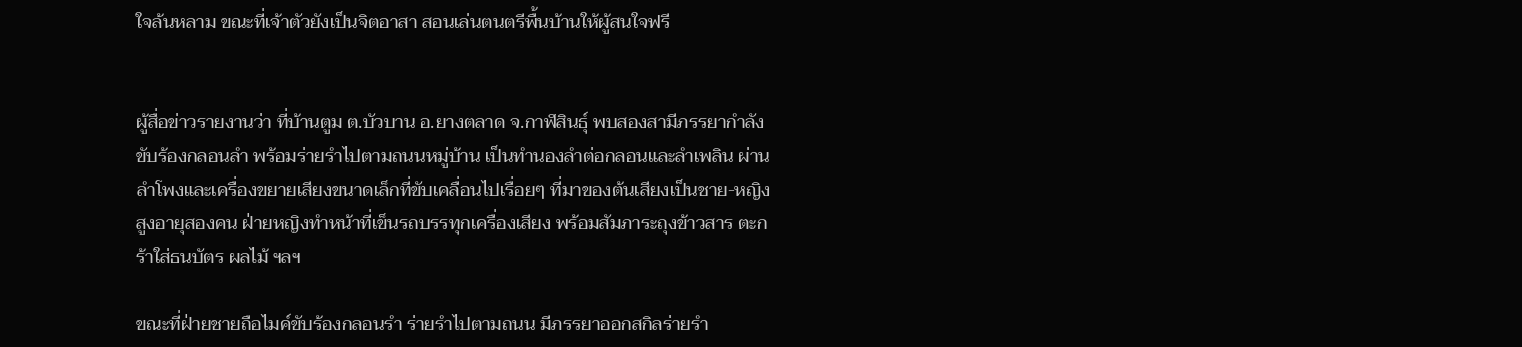ใจล้นหลาม ขณะที่เจ้าตัวยังเป็นจิตอาสา สอนเล่นตนตรีพื้นบ้านให้ผู้สนใจฟรี


ผู้สื่อข่าวรายงานว่า ที่บ้านตูม ต.บัวบาน อ.ยางตลาด จ.กาฬสินธุ์ พบสองสามีภรรยากำลังขับร้องกลอนลำ พร้อมร่ายรำไปตามถนนหมู่บ้าน เป็นทำนองลำต่อกลอนและลำเพลิน ผ่านลำโพงและเครื่องขยายเสียงขนาดเล็กที่ขับเคลื่อนไปเรื่อยๆ ที่มาของต้นเสียงเป็นชาย-หญิงสูงอายุสองคน ฝ่ายหญิงทำหน้าที่เข็นรถบรรทุกเครื่องเสียง พร้อมสัมภาระถุงข้าวสาร ตะกร้าใส่ธนบัตร ผลไม้ ฯลฯ

ขณะที่ฝ่ายชายถือไมค์ขับร้องกลอนรำ ร่ายรำไปตามถนน มีภรรยาออกสกิลร่ายรำ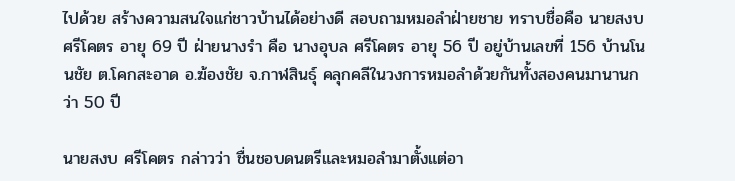ไปด้วย สร้างความสนใจแก่ชาวบ้านได้อย่างดี สอบถามหมอลำฝ่ายชาย ทราบชื่อคือ นายสงบ ศรีโคตร อายุ 69 ปี ฝ่ายนางรำ คือ นางอุบล ศรีโคตร อายุ 56 ปี อยู่บ้านเลขที่ 156 บ้านโนนชัย ต.โคกสะอาด อ.ฆ้องชัย จ.กาฬสินธุ์ คลุกคลีในวงการหมอลำด้วยกันทั้งสองคนมานานกว่า 50 ปี

นายสงบ ศรีโคตร กล่าวว่า ชื่นชอบดนตรีและหมอลำมาตั้งแต่อา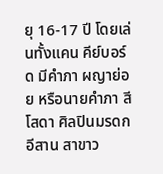ยุ 16-17 ปี โดยเล่นทั้งแคน คีย์บอร์ด มีคำภา ผญาย่อย หรือนายคำภา สีโสดา ศิลปินมรดกอีสาน สาขาว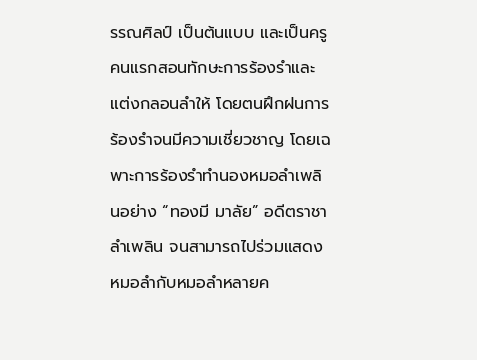รรณศิลป์ เป็นต้นแบบ และเป็นครูคนแรกสอนทักษะการร้องรำและแต่งกลอนลำให้ โดยตนฝึกฝนการร้องรำจนมีความเชี่ยวชาญ โดยเฉพาะการร้องรำทำนองหมอลำเพลินอย่าง “ทองมี มาลัย” อดีตราชาลำเพลิน จนสามารถไปร่วมแสดงหมอลำกับหมอลำหลายค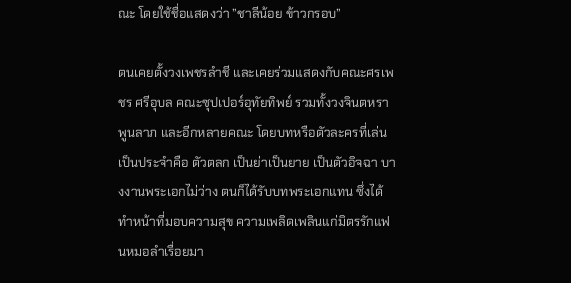ณะ โดยใช้ชื่อแสดงว่า ”ชาลีน้อย ข้าวกรอบ”

ตนเคยตั้งวงเพชรลำชี และเคยร่วมแสดงกับคณะศรเพชร ศรีอุบล คณะซุปเปอร์อุทัยทิพย์ รวมทั้งวงจินตหรา พูนลาภ และอีกหลายคณะ โดยบทหรือตัวละครที่เล่นเป็นประจำคือ ตัวตลก เป็นย่าเป็นยาย เป็นตัวอิจฉา บางงานพระเอกไม่ว่าง ตนก็ได้รับบทพระเอกแทน ซึ่งได้ทำหน้าที่มอบความสุข ความเพลิดเพลินแก่มิตรรักแฟนหมอลำเรื่อยมา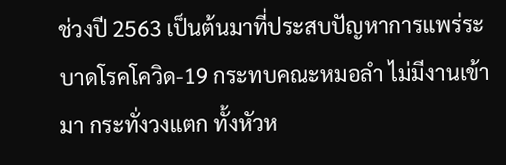ช่วงปี 2563 เป็นต้นมาที่ประสบปัญหาการแพร่ระบาดโรคโควิด-19 กระทบคณะหมอลำ ไม่มีงานเข้ามา กระทั่งวงแตก ทั้งหัวห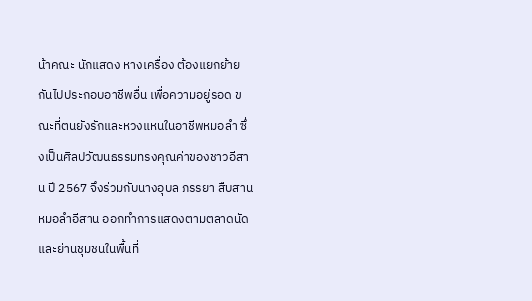น้าคณะ นักแสดง หางเครื่อง ต้องแยกย้ายกันไปประกอบอาชีพอื่น เพื่อความอยู่รอด ขณะที่ตนยังรักและหวงแหนในอาชีพหมอลำ ซึ่งเป็นศิลปวัฒนธรรมทรงคุณค่าของชาวอีสาน ปี 2567 จึงร่วมกับนางอุบล ภรรยา สืบสานหมอลำอีสาน ออกทำการแสดงตามตลาดนัด และย่านชุมชนในพื้นที่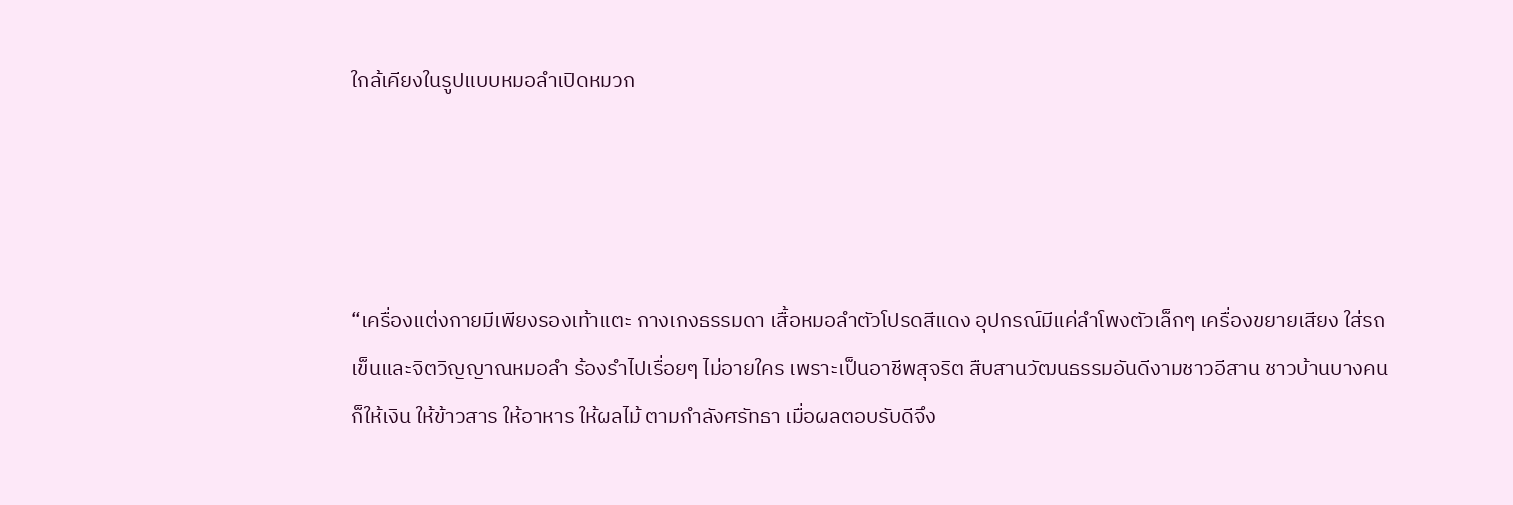ใกล้เคียงในรูปแบบหมอลำเปิดหมวก




“เครื่องแต่งกายมีเพียงรองเท้าแตะ กางเกงธรรมดา เสื้อหมอลำตัวโปรดสีแดง อุปกรณ์มีแค่ลำโพงตัวเล็กๆ เครื่องขยายเสียง ใส่รถเข็นและจิตวิญญาณหมอลำ ร้องรำไปเรื่อยๆ ไม่อายใคร เพราะเป็นอาชีพสุจริต สืบสานวัฒนธรรมอันดีงามชาวอีสาน ชาวบ้านบางคนก็ให้เงิน ให้ข้าวสาร ให้อาหาร ให้ผลไม้ ตามกำลังศรัทธา เมื่อผลตอบรับดีจึง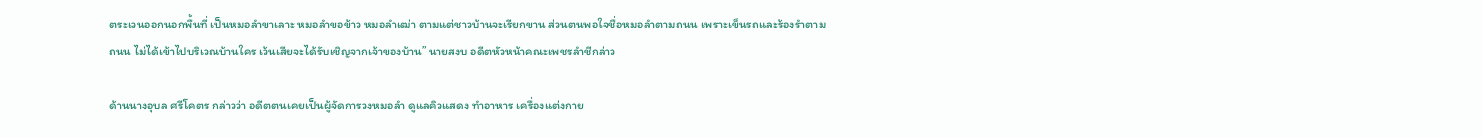ตระเวนออกนอกพื้นที่ เป็นหมอลำขาเลาะ หมอลำขอข้าว หมอลำเฒ่า ตามแต่ชาวบ้านจะเรียกขาน ส่วนตนพอใจชื่อหมอลำตามถนน เพราะเข็นรถและร้องรำตามถนน ไม่ได้เข้าไปบริเวณบ้านใคร เว้นเสียจะได้รับเชิญจากเจ้าของบ้าน” นายสงบ อดีตหัวหน้าคณะเพชรลำชีกล่าว

ด้านนางอุบล ศรีโคตร กล่าวว่า อดีตตนเคยเป็นผู้จัดการวงหมอลำ ดูแลคิวแสดง ทำอาหาร เครื่องแต่งกาย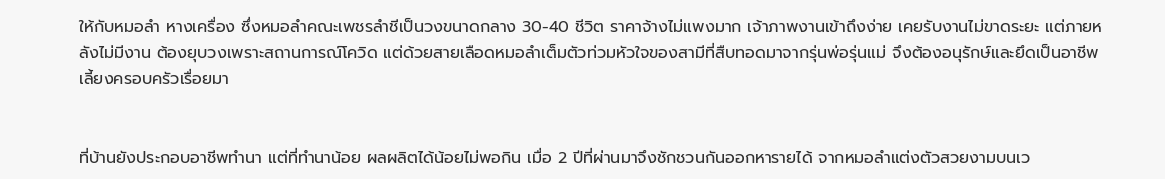ให้กับหมอลำ หางเครื่อง ซึ่งหมอลำคณะเพชรลำชีเป็นวงขนาดกลาง 30-40 ชีวิต ราคาจ้างไม่แพงมาก เจ้าภาพงานเข้าถึงง่าย เคยรับงานไม่ขาดระยะ แต่ภายหลังไม่มีงาน ต้องยุบวงเพราะสถานการณ์โควิด แต่ด้วยสายเลือดหมอลำเต็มตัวท่วมหัวใจของสามีที่สืบทอดมาจากรุ่นพ่อรุ่นแม่ จึงต้องอนุรักษ์และยึดเป็นอาชีพเลี้ยงครอบครัวเรื่อยมา


ที่บ้านยังประกอบอาชีพทำนา แต่ที่ทำนาน้อย ผลผลิตได้น้อยไม่พอกิน เมื่อ 2 ปีที่ผ่านมาจึงชักชวนกันออกหารายได้ จากหมอลำแต่งตัวสวยงามบนเว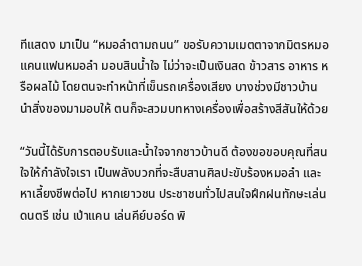ทีแสดง มาเป็น “หมอลำตามถนน” ขอรับความเมตตาจากมิตรหมอแคนแฟนหมอลำ มอบสินน้ำใจ ไม่ว่าจะเป็นเงินสด ข้าวสาร อาหาร หรือผลไม้ โดยตนจะทำหน้าที่เข็นรถเครื่องเสียง บางช่วงมีชาวบ้านนำสิ่งของมามอบให้ ตนก็จะสวมบทหางเครื่องเพื่อสร้างสีสันให้ด้วย

“วันนี้ได้รับการตอบรับและน้ำใจจากชาวบ้านดี ต้องขอขอบคุณที่สนใจให้กำลังใจเรา เป็นพลังบวกที่จะสืบสานศิลปะขับร้องหมอลำ และหาเลี้ยงชีพต่อไป หากเยาวชน ประชาชนทั่วไปสนใจฝึกฝนทักษะเล่นดนตรี เช่น เป่าแคน เล่นคีย์บอร์ด พิ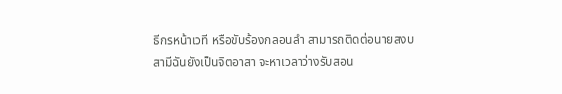ธีกรหน้าเวที หรือขับร้องกลอนลำ สามารถติดต่อนายสงบ สามีฉันยังเป็นจิตอาสา จะหาเวลาว่างรับสอน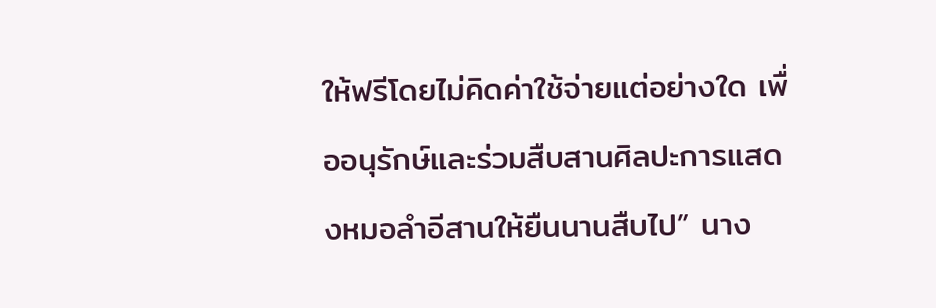ให้ฟรีโดยไม่คิดค่าใช้จ่ายแต่อย่างใด เพื่ออนุรักษ์และร่วมสืบสานศิลปะการแสดงหมอลำอีสานให้ยืนนานสืบไป” นาง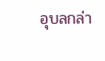อุบลกล่า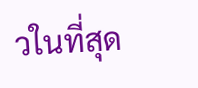วในที่สุด